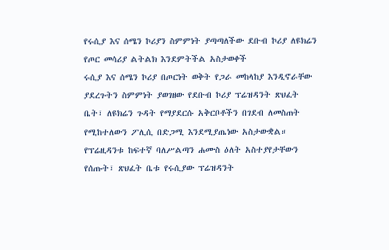የሩሲያ እና ሰሜን ኮሪያን ስምምነት ያጣጣለችው ደቡብ ኮሪያ ለዩክሬን የጦር መሳሪያ ልትልክ እንደምትችል አስታወቀች
ሩሲያ እና ሰሜን ኮሪያ በጦርነት ወቅት የጋራ መከላከያ እንዲኖራቸው ያደረጉትን ስምምነት ያወገዘው የደቡብ ኮሪያ ፕሬዝዳንት ጽህፈት ቤት፣ ለዩክሬን ጉዳት የማያደርሱ አቅርቦቶችን በገደብ ለመስጠት የሚከተለውን ፖሊሲ በድጋሚ እንደሚያጤነው አስታውቋል።
የፕሬዚዳንቱ ከፍተኛ ባለሥልጣን ሐሙስ ዕለት አስተያየታቸውን የሰጡት፣ ጽህፈት ቤቱ የሩሲያው ፕሬዝዳንት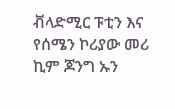ቭላድሚር ፑቲን እና የሰሜን ኮሪያው መሪ ኪም ጆንግ ኡን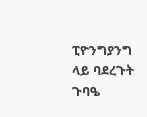ፒዮንግያንግ ላይ ባደረጉት ጉባዔ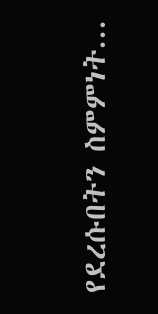የደረሱበትን ስምምነት...